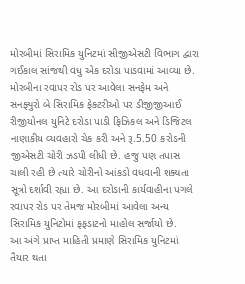મોરબીમાં સિરામિક યુનિટમાં સીજીએસટી વિભાગ દ્વારા ગઈકાલ સાંજથી વધુ એક દરોડા પાડવામાં આવ્યા છે. મોરબીના રવાપર રોડ પર આવેલા સનફેમ અને સનફ્યુરો બે સિરામિક ફેક્ટરીઓ પર ડીજીજીઆઈ રીજીયોનલ યુનિટે દરોડા પાડી ફિઝિકલ અને ડિજિટલ નાણાકીય વ્યવહારો ચેક કરી અને રૂ.5.50 કરોડની જીએસટી ચોરી ઝડપી લીધી છે. હજુ પણ તપાસ ચાલી રહી છે ત્યારે ચોરીનો આંકડો વધવાની શક્યતા સૂત્રો દર્શાવી રહ્યા છે. આ દરોડાની કાર્યવાહીના પગલે રવાપર રોડ પર તેમજ મોરબીમાં આવેલા અન્ય સિરામિક યુનિટોમાં ફફડાટનો માહોલ સર્જાયો છે.
આ અંગે પ્રાપ્ત માહિતી પ્રમાણે સિરામિક યુનિટમાં તૈયાર થતા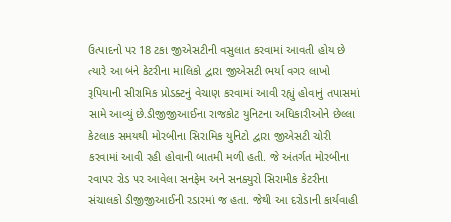ઉત્પાદનો પર 18 ટકા જીએસટીની વસુલાત કરવામાં આવતી હોય છે ત્યારે આ બંને કેટરીના માલિકો દ્વારા જીએસટી ભર્યા વગર લાખો રૂપિયાની સીરામિક પ્રોડક્ટનું વેચાણ કરવામાં આવી રહ્યું હોવાનું તપાસમાં સામે આવ્યું છે.ડીજીજીઆઈના રાજકોટ યુનિટના અધિકારીઓને છેલ્લા કેટલાક સમયથી મોરબીના સિરામિક યુનિટો દ્વારા જીએસટી ચોરી કરવામાં આવી રહી હોવાની બાતમી મળી હતી. જે અંતર્ગત મોરબીના રવાપર રોડ પર આવેલા સનફેમ અને સનક્યુરો સિરામીક કેટરીના સંચાલકો ડીજીજીઆઈની રડારમાં જ હતા. જેથી આ દરોડાની કાર્યવાહી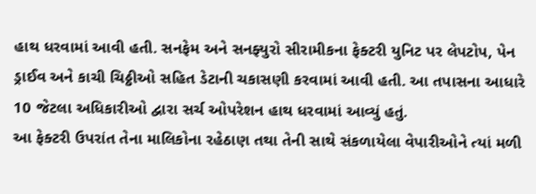હાથ ધરવામાં આવી હતી. સનફેમ અને સનફ્યુરો સીરામીકના ફેક્ટરી યુનિટ પર લેપટોપ, પેન ડ્રાઈવ અને કાચી ચિઠ્ઠીઓ સહિત ડેટાની ચકાસણી કરવામાં આવી હતી. આ તપાસના આધારે 10 જેટલા અધિકારીઓ દ્વારા સર્ચ ઓપરેશન હાથ ધરવામાં આવ્યું હતું.
આ ફેક્ટરી ઉપરાંત તેના માલિકોના રહેઠાણ તથા તેની સાથે સંકળાયેલા વેપારીઓને ત્યાં મળી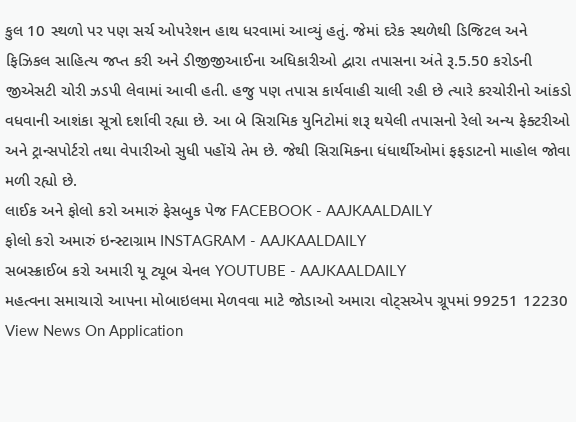કુલ 10 સ્થળો પર પણ સર્ચ ઓપરેશન હાથ ધરવામાં આવ્યું હતું. જેમાં દરેક સ્થળેથી ડિજિટલ અને ફિઝિકલ સાહિત્ય જપ્ત કરી અને ડીજીજીઆઈના અધિકારીઓ દ્વારા તપાસના અંતે રૂ.5.50 કરોડની જીએસટી ચોરી ઝડપી લેવામાં આવી હતી. હજુ પણ તપાસ કાર્યવાહી ચાલી રહી છે ત્યારે કરચોરીનો આંકડો વધવાની આશંકા સૂત્રો દર્શાવી રહ્યા છે. આ બે સિરામિક યુનિટોમાં શરૂ થયેલી તપાસનો રેલો અન્ય ફેક્ટરીઓ અને ટ્રાન્સપોર્ટરો તથા વેપારીઓ સુધી પહોંચે તેમ છે. જેથી સિરામિકના ધંધાર્થીઓમાં ફફડાટનો માહોલ જોવા મળી રહ્યો છે.
લાઈક અને ફોલો કરો અમારું ફેસબુક પેજ FACEBOOK - AAJKAALDAILY
ફોલો કરો અમારું ઇન્સ્ટાગ્રામ INSTAGRAM - AAJKAALDAILY
સબસ્ક્રાઈબ કરો અમારી યૂ ટ્યૂબ ચેનલ YOUTUBE - AAJKAALDAILY
મહત્વના સમાચારો આપના મોબાઇલમા મેળવવા માટે જોડાઓ અમારા વોટ્સએપ ગ્રૂપમાં 99251 12230
View News On Application